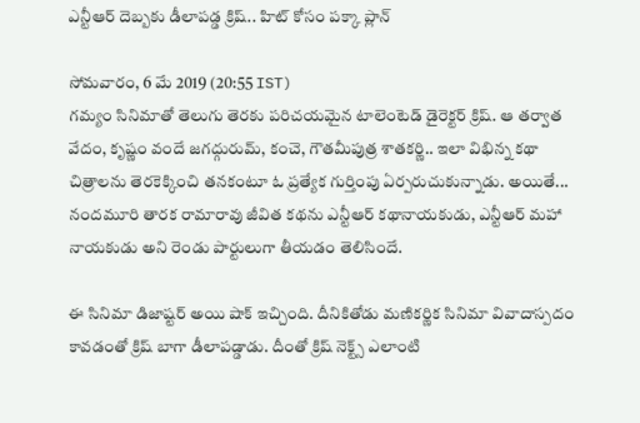ఎన్టీఆర్ దెబ్బ‌కు డీలాప‌డ్డ క్రిష్‌.. హిట్ కోసం ప‌క్కా ప్లాన్

సోమవారం, 6 మే 2019 (20:55 IST)
గ‌మ్యం సినిమాతో తెలుగు తెర‌కు ప‌రిచ‌య‌మైన టాలెంటెడ్ డైరెక్ట‌ర్ క్రిష్‌. ఆ త‌ర్వాత వేదం, కృష్ణం వందే జ‌గ‌ద్గురుమ్, కంచె, గౌత‌మీపుత్ర శాత‌క‌ర్ణి.. ఇలా విభిన్న క‌థా చిత్రాల‌ను తెర‌కెక్కించి త‌న‌కంటూ ఓ ప్ర‌త్యేక గుర్తింపు ఏర్ప‌రుచుకున్నాడు. అయితే... నంద‌మూరి తార‌క రామారావు జీవిత క‌థ‌ను ఎన్టీఆర్ క‌థానాయ‌కుడు, ఎన్టీఆర్ మ‌హా నాయ‌కుడు అని రెండు పార్టులుగా తీయ‌డం తెలిసిందే.

ఈ సినిమా డిజాష్ట‌ర్ అయి షాక్ ఇచ్చింది. దీనికితోడు మ‌ణిక‌ర్ణిక సినిమా వివాదాస్ప‌దం కావ‌డంతో క్రిష్ బాగా డీలాప‌డ్డాడు. దీంతో క్రిష్ నెక్ట్స్ ఎలాంటి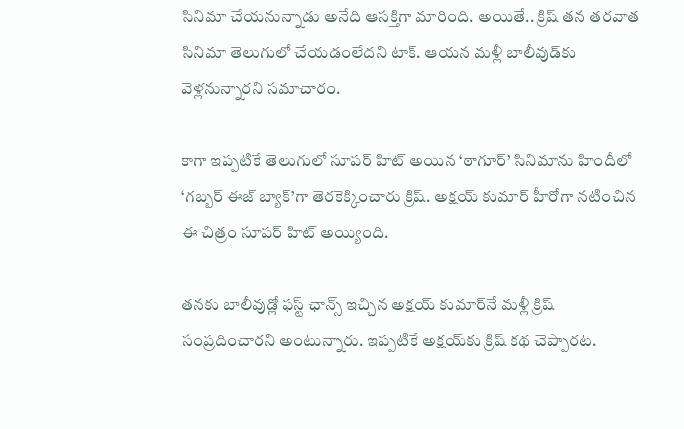సినిమా చేయ‌నున్నాడు అనేది ఆస‌క్తిగా మారింది. అయితే.. క్రిష్ తన తరవాత సినిమా తెలుగులో చేయడంలేదని టాక్. ఆయన మళ్లీ బాలీవుడ్‌కు వెళ్లనున్నారని సమాచారం.

కాగా ఇప్పటికే తెలుగులో సూపర్ హిట్ అయిన ‘ఠాగూర్’ సినిమాను హిందీలో ‘గబ్బర్ ఈజ్ బ్యాక్’గా తెరకెక్కించారు క్రిష్. అక్షయ్ కుమార్ హీరోగా నటించిన ఈ చిత్రం సూపర్ హిట్ అయ్యింది.

తనకు బాలీవుడ్లో ఫ‌స్ట్ ఛాన్స్ ఇచ్చిన‌ అక్షయ్ కుమార్‌నే మళ్లీ క్రిష్ సంప్రదించారని అంటున్నారు. ఇప్పటికే అక్షయ్‌కు క్రిష్ కథ చెప్పారట.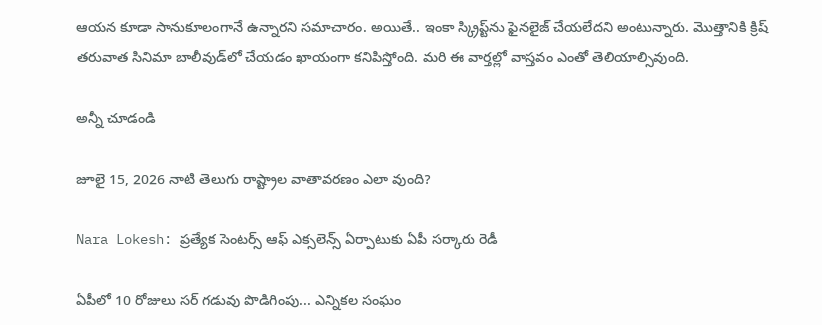ఆయన కూడా సానుకూలంగానే ఉన్నారని సమాచారం. అయితే.. ఇంకా స్క్రిప్ట్‌ను ఫైనలైజ్ చేయలేదని అంటున్నారు. మొత్తానికి క్రిష్ తరువాత సినిమా బాలీవుడ్‌లో చేయడం ఖాయంగా కనిపిస్తోంది. మరి ఈ వార్తల్లో వాస్త‌వం ఎంతో తెలియాల్సివుంది.

అన్నీ చూడండి

జూలై 15, 2026 నాటి తెలుగు రాష్ట్రాల వాతావరణం ఎలా వుంది?

Nara Lokesh: ప్రత్యేక సెంటర్స్ ఆఫ్ ఎక్సలెన్స్ ఏర్పాటుకు ఏపీ సర్కారు రెడీ

ఏపీలో 10 రోజులు సర్ గడువు పొడిగింపు... ఎన్నికల సంఘం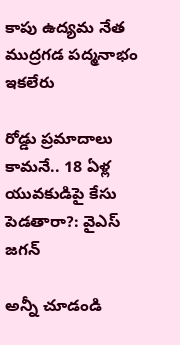కాపు ఉద్యమ నేత ముద్రగడ పద్మనాభం ఇకలేరు

రోడ్డు ప్రమాదాలు కామనే.. 18 ఏళ్ల యువకుడిపై కేసు పెడతారా?: వైఎస్ జగన్

అన్నీ చూడండి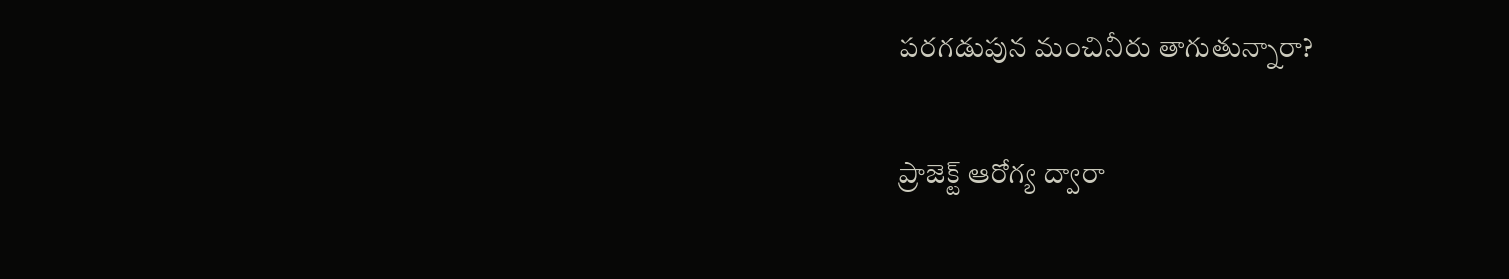పరగడుపున మంచినీరు తాగుతున్నారా?

ప్రాజెక్ట్ ఆరోగ్య ద్వారా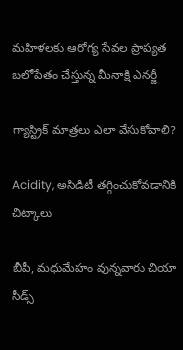మహిళలకు ఆరోగ్య సేవల ప్రాప్యత బలోపేతం చేస్తున్న మీనాక్షి ఎనర్జీ

గ్యాస్ట్రిక్ మాత్రలు ఎలా వేసుకోవాలి?

Acidity, అసిడిటీ తగ్గించుకోవడానికి చిట్కాలు

బీపీ, మధుమేహం వున్నవారు చియా సీడ్స్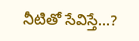నీటితో సేవిస్తే...?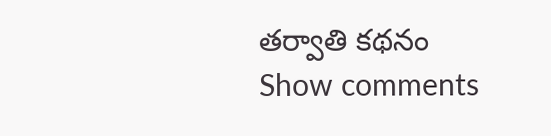తర్వాతి కథనం
Show comments